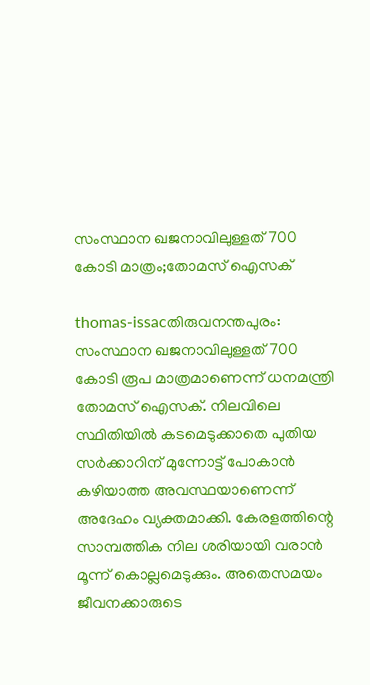സംസ്ഥാന ഖജനാവിലുള്ളത്‌ 700 കോടി മാത്രം;തോമസ്‌ ഐസക്‌

thomas-issacതിരുവനന്തപുരം: സംസ്ഥാന ഖജനാവിലുള്ളത്‌ 700 കോടി രൂപ മാത്രമാണെന്ന്‌ ധനമന്ത്രി തോമസ്‌ ഐസക്‌. നിലവിലെ സ്ഥിതിയില്‍ കടമെടുക്കാതെ പുതിയ സര്‍ക്കാറിന്‌ മുന്നോട്ട്‌ പോകാന്‍ കഴിയാത്ത അവസ്ഥയാണെന്ന്‌ അദേഹം വ്യക്തമാക്കി. കേരളത്തിന്റെ സാമ്പത്തിക നില ശരിയായി വരാന്‍ മൂന്ന്‌ കൊല്ലമെടുക്കും. അതെസമയം ജീവനക്കാരുടെ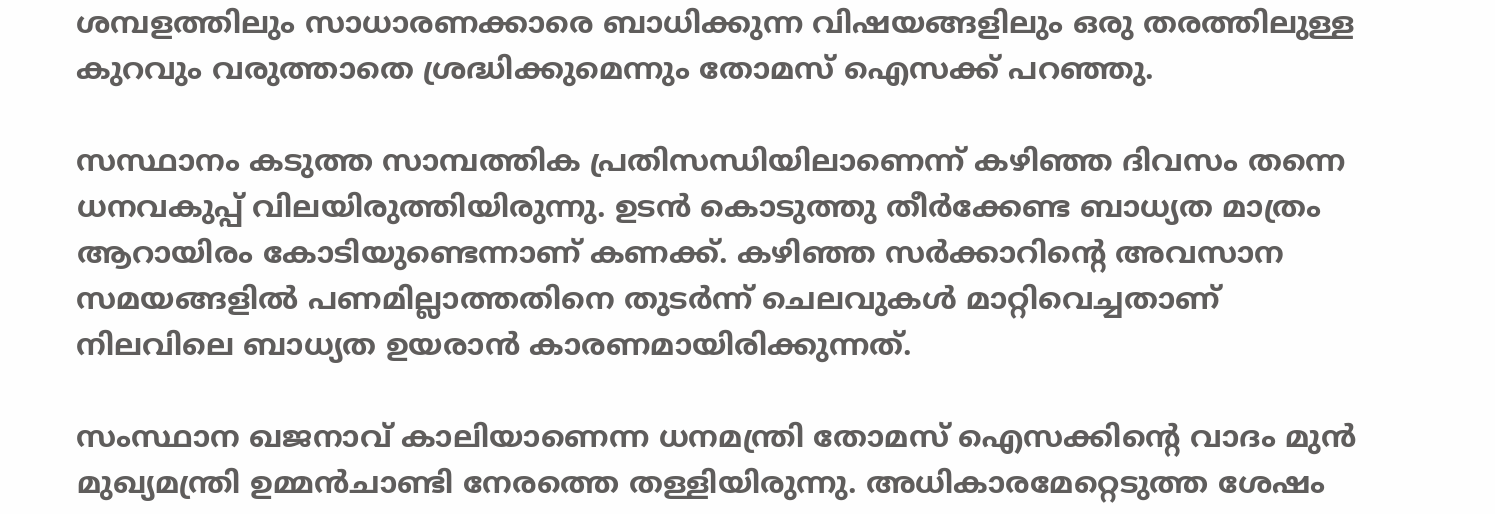ശമ്പളത്തിലും സാധാരണക്കാരെ ബാധിക്കുന്ന വിഷയങ്ങളിലും ഒരു തരത്തിലുള്ള കുറവും വരുത്താതെ ശ്രദ്ധിക്കുമെന്നും തോമസ്‌ ഐസക്ക്‌ പറഞ്ഞു.

സസ്ഥാനം കടുത്ത സാമ്പത്തിക പ്രതിസന്ധിയിലാണെന്ന്‌ കഴിഞ്ഞ ദിവസം തന്നെ ധനവകുപ്പ്‌ വിലയിരുത്തിയിരുന്നു. ഉടന്‍ കൊടുത്തു തീര്‍ക്കേണ്ട ബാധ്യത മാത്രം ആറായിരം കോടിയുണ്ടെന്നാണ്‌ കണക്ക്‌. കഴിഞ്ഞ സര്‍ക്കാറിന്റെ അവസാന സമയങ്ങളില്‍ പണമില്ലാത്തതിനെ തുടര്‍ന്ന്‌ ചെലവുകള്‍ മാറ്റിവെച്ചതാണ്‌ നിലവിലെ ബാധ്യത ഉയരാന്‍ കാരണമായിരിക്കുന്നത്‌.

സംസ്ഥാന ഖജനാവ്‌ കാലിയാണെന്ന ധനമന്ത്രി തോമസ്‌ ഐസക്കിന്റെ വാദം മുന്‍ മുഖ്യമന്ത്രി ഉമ്മന്‍ചാണ്ടി നേരത്തെ തള്ളിയിരുന്നു. അധികാരമേറ്റെടുത്ത ശേഷം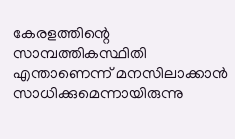കേരളത്തിന്റെ സാമ്പത്തികസ്ഥിതി എന്താണെന്ന്‌ മനസിലാക്കാന്‍ സാധിക്കുമെന്നായിരുന്നു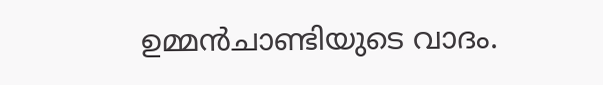ഉമ്മന്‍ചാണ്ടിയുടെ വാദം.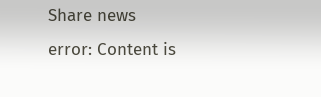Share news
error: Content is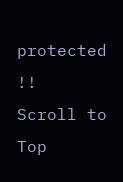protected !!
Scroll to Top